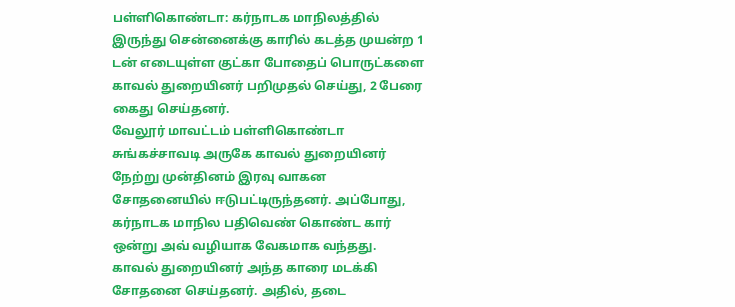பள்ளிகொண்டா: கர்நாடக மாநிலத்தில் இருந்து சென்னைக்கு காரில் கடத்த முயன்ற 1 டன் எடையுள்ள குட்கா போதைப் பொருட்களை காவல் துறையினர் பறிமுதல் செய்து, 2 பேரை கைது செய்தனர்.
வேலூர் மாவட்டம் பள்ளிகொண்டா சுங்கச்சாவடி அருகே காவல் துறையினர் நேற்று முன்தினம் இரவு வாகன சோதனையில் ஈடுபட்டிருந்தனர். அப்போது, கர்நாடக மாநில பதிவெண் கொண்ட கார் ஒன்று அவ் வழியாக வேகமாக வந்தது. காவல் துறையினர் அந்த காரை மடக்கி சோதனை செய்தனர். அதில், தடை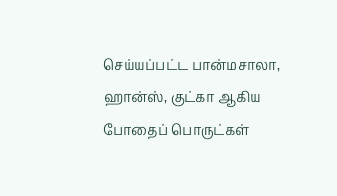செய்யப்பட்ட பான்மசாலா, ஹான்ஸ், குட்கா ஆகிய போதைப் பொருட்கள்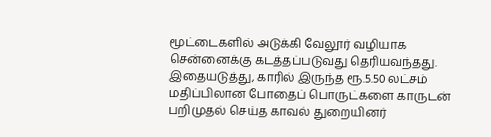மூட்டைகளில் அடுக்கி வேலூர் வழியாக சென்னைக்கு கடத்தப்படுவது தெரியவந்தது. இதையடுத்து, காரில் இருந்த ரூ.5.50 லட்சம் மதிப்பிலான போதைப் பொருட்களை காருடன் பறிமுதல் செய்த காவல் துறையினர்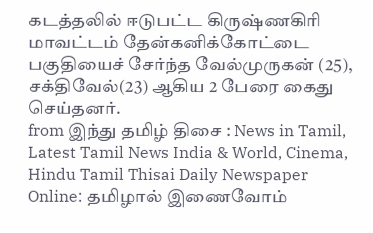கடத்தலில் ஈடுபட்ட கிருஷ்ணகிரி மாவட்டம் தேன்கனிக்கோட்டை பகுதியைச் சேர்ந்த வேல்முருகன் (25), சக்திவேல்(23) ஆகிய 2 பேரை கைது செய்தனர்.
from இந்து தமிழ் திசை : News in Tamil, Latest Tamil News India & World, Cinema, Hindu Tamil Thisai Daily Newspaper Online: தமிழால் இணைவோம்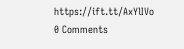https://ift.tt/AxYlIVo
0 Comments